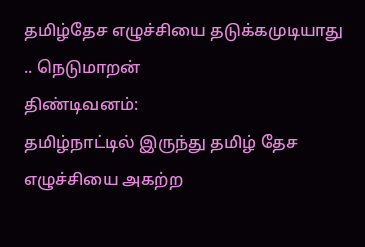தமிழ்தேச எழுச்சியை தடுக்கமுடியாது .. நெடுமாறன்
திண்டிவனம்:
தமிழ்நாட்டில் இருந்து தமிழ் தேச எழுச்சியை அகற்ற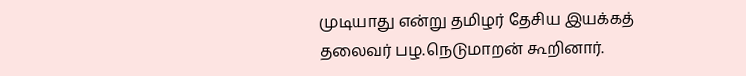முடியாது என்று தமிழர் தேசிய இயக்கத் தலைவர் பழ.நெடுமாறன் கூறினார்.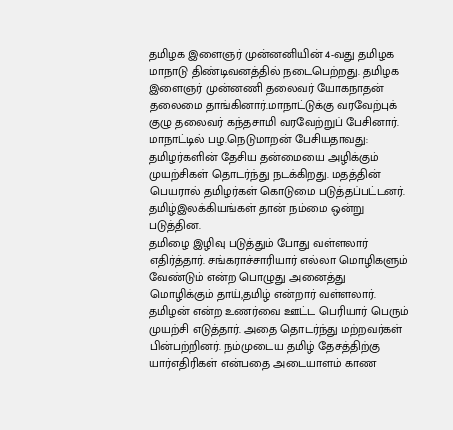தமிழக இளைஞர் முன்னனியின் 4-வது தமிழக மாநாடு திண்டிவனத்தில் நடைபெற்றது. தமிழக இளைஞர் முன்னணி தலைவர் யோகநாதன் தலைமை தாங்கினார்.மாநாட்டுக்கு வரவேற்புக் குழு தலைவர் கந்தசாமி வரவேற்றுப் பேசினார்.
மாநாட்டில் பழ.நெடுமாறன் பேசியதாவது:
தமிழர்களின் தேசிய தன்மையை அழிக்கும் முயற்சிகள் தொடர்ந்து நடக்கிறது. மதத்தின் பெயரால் தமிழர்கள் கொடுமை படுத்தப்பட்டனர். தமிழ்இலக்கியங்கள் தான் நம்மை ஒன்று படுத்தின.
தமிழை இழிவு படுத்தும் போது வள்ளலார் எதிர்த்தார். சங்கராச்சாரியார் எல்லா மொழிகளும் வேண்டும் என்ற பொழுது அனைத்து மொழிக்கும் தாய்,தமிழ் என்றார் வள்ளலார்.
தமிழன் என்ற உணர்வை ஊட்ட பெரியார் பெரும் முயற்சி எடுத்தார். அதை தொடர்ந்து மற்றவர்கள் பின்பற்றினர். நம்முடைய தமிழ் தேசத்திற்கு யார்எதிரிகள் என்பதை அடையாளம் காண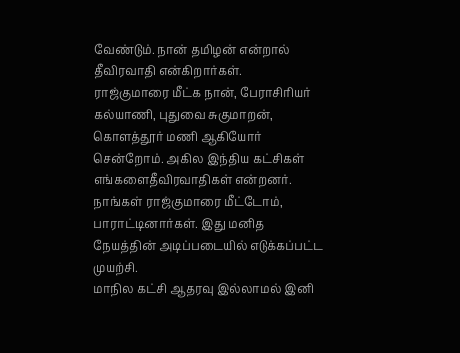வேண்டும். நான் தமிழன் என்றால் தீவிரவாதி என்கிறார்கள்.
ராஜ்குமாரை மீட்க நான், பேராசிரியர் கல்யாணி, புதுவை சுகுமாறன், கொளத்தூர் மணி ஆகியோர் சென்றோம். அகில இந்திய கட்சிகள் எங்களைதீவிரவாதிகள் என்றனர். நாங்கள் ராஜ்குமாரை மீட்டோம், பாராட்டினார்கள். இது மனித நேயத்தின் அடிப்படையில் எடுக்கப்பட்ட முயற்சி.
மாநில கட்சி ஆதரவு இல்லாமல் இனி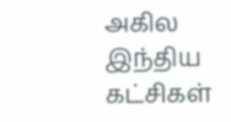அகில இந்திய கட்சிகள்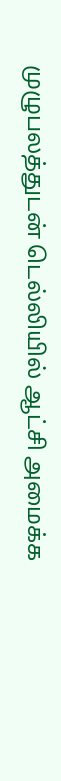முழுபலத்துடன் டெல்லியில் ஆட்சி அமைக்க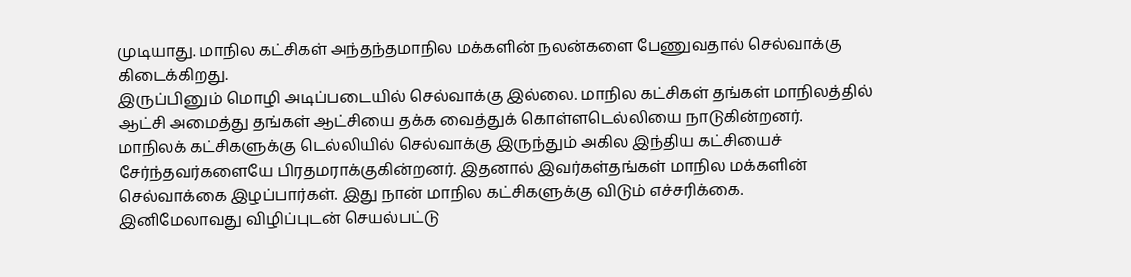முடியாது. மாநில கட்சிகள் அந்தந்தமாநில மக்களின் நலன்களை பேணுவதால் செல்வாக்கு கிடைக்கிறது.
இருப்பினும் மொழி அடிப்படையில் செல்வாக்கு இல்லை. மாநில கட்சிகள் தங்கள் மாநிலத்தில் ஆட்சி அமைத்து தங்கள் ஆட்சியை தக்க வைத்துக் கொள்ளடெல்லியை நாடுகின்றனர்.
மாநிலக் கட்சிகளுக்கு டெல்லியில் செல்வாக்கு இருந்தும் அகில இந்திய கட்சியைச் சேர்ந்தவர்களையே பிரதமராக்குகின்றனர். இதனால் இவர்கள்தங்கள் மாநில மக்களின் செல்வாக்கை இழப்பார்கள். இது நான் மாநில கட்சிகளுக்கு விடும் எச்சரிக்கை.
இனிமேலாவது விழிப்புடன் செயல்பட்டு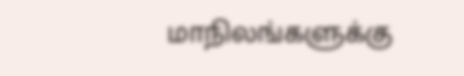மாநிலங்களுக்கு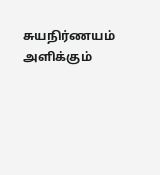சுயநிர்ணயம் அளிக்கும்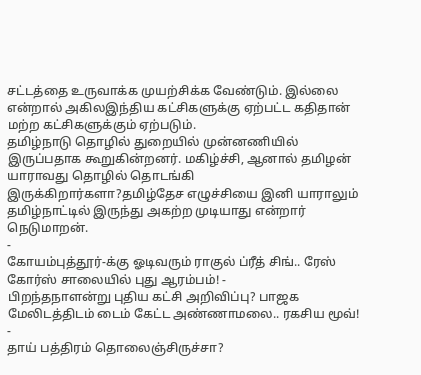சட்டத்தை உருவாக்க முயற்சிக்க வேண்டும். இல்லை என்றால் அகிலஇந்திய கட்சிகளுக்கு ஏற்பட்ட கதிதான் மற்ற கட்சிகளுக்கும் ஏற்படும்.
தமிழ்நாடு தொழில் துறையில் முன்னணியில் இருப்பதாக கூறுகின்றனர். மகிழ்ச்சி, ஆனால் தமிழன் யாராவது தொழில் தொடங்கி இருக்கிறார்களா?தமிழ்தேச எழுச்சியை இனி யாராலும் தமிழ்நாட்டில் இருந்து அகற்ற முடியாது என்றார் நெடுமாறன்.
-
கோயம்புத்தூர்-க்கு ஓடிவரும் ராகுல் ப்ரீத் சிங்.. ரேஸ் கோர்ஸ் சாலையில் புது ஆரம்பம்! -
பிறந்தநாளன்று புதிய கட்சி அறிவிப்பு? பாஜக மேலிடத்திடம் டைம் கேட்ட அண்ணாமலை.. ரகசிய மூவ்! -
தாய் பத்திரம் தொலைஞ்சிருச்சா?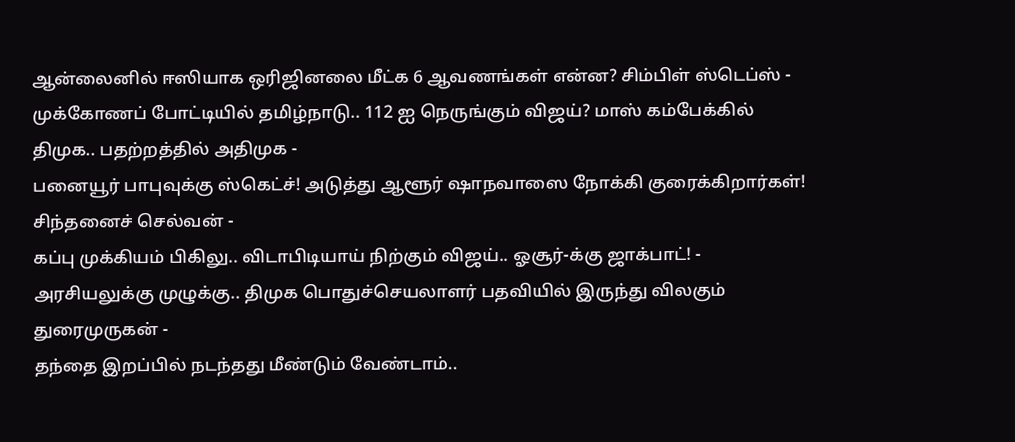ஆன்லைனில் ஈஸியாக ஒரிஜினலை மீட்க 6 ஆவணங்கள் என்ன? சிம்பிள் ஸ்டெப்ஸ் -
முக்கோணப் போட்டியில் தமிழ்நாடு.. 112 ஐ நெருங்கும் விஜய்? மாஸ் கம்பேக்கில் திமுக.. பதற்றத்தில் அதிமுக -
பனையூர் பாபுவுக்கு ஸ்கெட்ச்! அடுத்து ஆளூர் ஷாநவாஸை நோக்கி குரைக்கிறார்கள்! சிந்தனைச் செல்வன் -
கப்பு முக்கியம் பிகிலு.. விடாபிடியாய் நிற்கும் விஜய்.. ஓசூர்-க்கு ஜாக்பாட்! -
அரசியலுக்கு முழுக்கு.. திமுக பொதுச்செயலாளர் பதவியில் இருந்து விலகும் துரைமுருகன் -
தந்தை இறப்பில் நடந்தது மீண்டும் வேண்டாம்..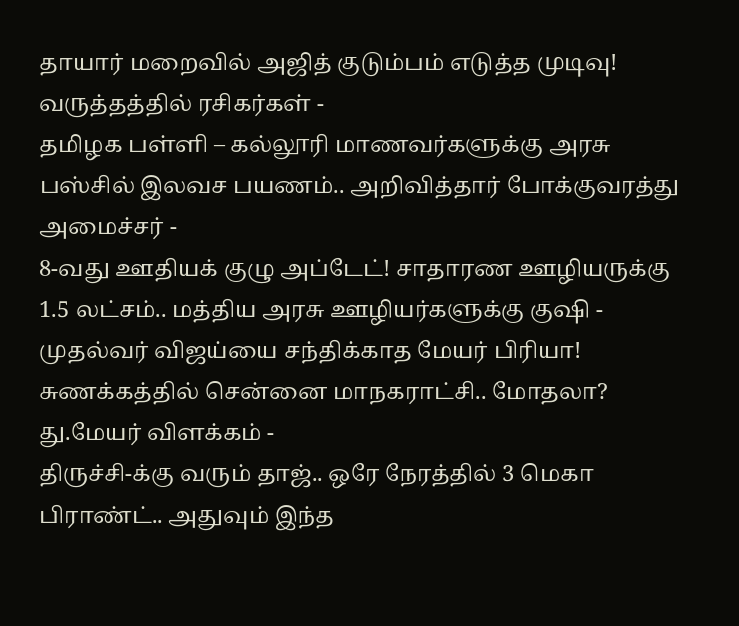தாயார் மறைவில் அஜித் குடும்பம் எடுத்த முடிவு! வருத்தத்தில் ரசிகர்கள் -
தமிழக பள்ளி – கல்லூரி மாணவர்களுக்கு அரசு பஸ்சில் இலவச பயணம்.. அறிவித்தார் போக்குவரத்து அமைச்சர் -
8-வது ஊதியக் குழு அப்டேட்! சாதாரண ஊழியருக்கு 1.5 லட்சம்.. மத்திய அரசு ஊழியர்களுக்கு குஷி -
முதல்வர் விஜய்யை சந்திக்காத மேயர் பிரியா! சுணக்கத்தில் சென்னை மாநகராட்சி.. மோதலா? து.மேயர் விளக்கம் -
திருச்சி-க்கு வரும் தாஜ்.. ஒரே நேரத்தில் 3 மெகா பிராண்ட்.. அதுவும் இந்த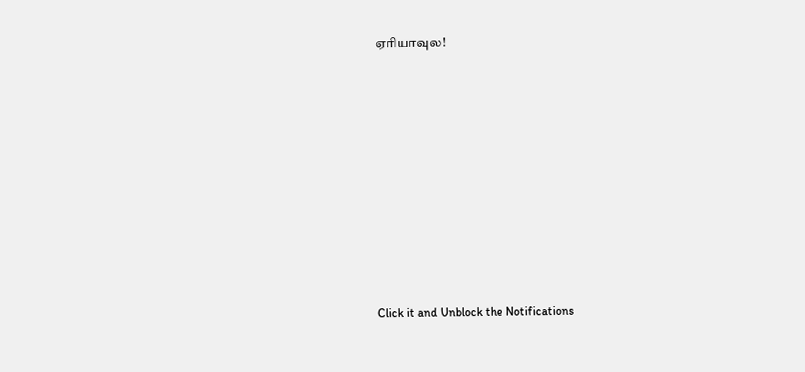ஏரியாவுல!












Click it and Unblock the Notifications